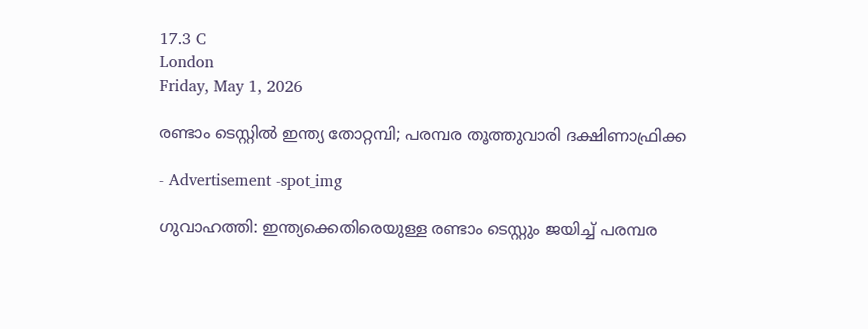17.3 C
London
Friday, May 1, 2026

രണ്ടാം ടെസ്റ്റില്‍ ഇന്ത്യ തോറ്റമ്പി; പരമ്പര തൂത്തുവാരി ദക്ഷിണാഫ്രിക്ക

- Advertisement -spot_img

ഗുവാഹത്തി: ഇന്ത്യക്കെതിരെയുള്ള രണ്ടാം ടെസ്റ്റും ജയിച്ച് പരമ്പര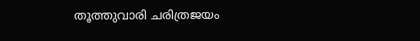തൂത്തുവാരി ചരിത്രജയം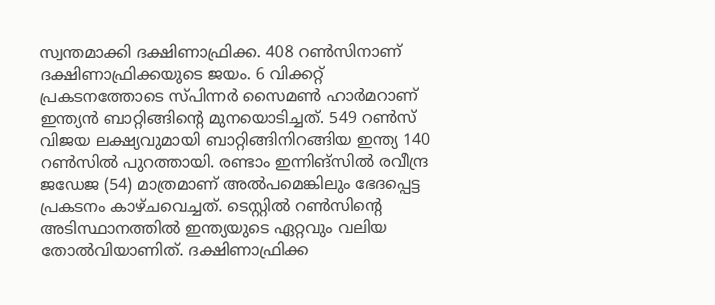സ്വന്തമാക്കി ദക്ഷിണാഫ്രിക്ക. 408 റണ്‍സിനാണ് ദക്ഷിണാഫ്രിക്കയുടെ ജയം. 6 വിക്കറ്റ് പ്രകടനത്തോടെ സ്പിന്നര്‍ സൈമണ്‍ ഹാര്‍മറാണ് ഇന്ത്യന്‍ ബാറ്റിങ്ങിന്റെ മുനയൊടിച്ചത്. 549 റണ്‍സ് വിജയ ലക്ഷ്യവുമായി ബാറ്റിങ്ങിനിറങ്ങിയ ഇന്ത്യ 140 റണ്‍സില്‍ പുറത്തായി. രണ്ടാം ഇന്നിങ്‌സില്‍ രവീന്ദ്ര ജഡേജ (54) മാത്രമാണ് അല്‍പമെങ്കിലും ഭേദപ്പെട്ട പ്രകടനം കാഴ്ചവെച്ചത്. ടെസ്റ്റില്‍ റണ്‍സിന്‍റെ അടിസ്ഥാനത്തില്‍ ഇന്ത്യയുടെ ഏറ്റവും വലിയ തോല്‍വിയാണിത്. ദക്ഷിണാഫ്രിക്ക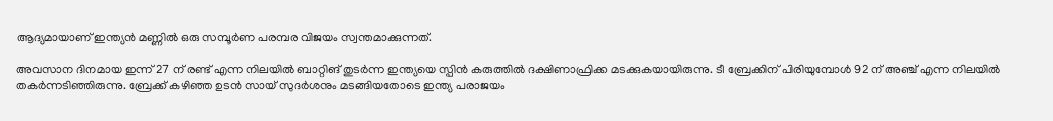ആദ്യമായാണ് ഇന്ത്യന്‍ മണ്ണില്‍ ഒരു സമ്പൂര്‍ണ പരമ്പര വിജയം സ്വന്തമാക്കുന്നത്.

അവസാന ദിനമായ ഇന്ന് 27 ന് രണ്ട് എന്ന നിലയില്‍ ബാറ്റിങ് തുടര്‍ന്ന ഇന്ത്യയെ സ്പിന്‍ കരുത്തില്‍ ദക്ഷിണാഫ്രിക്ക മടക്കുകയായിരുന്നു. ടീ ബ്രേക്കിന് പിരിയുമ്പോള്‍ 92 ന് അഞ്ച് എന്ന നിലയില്‍ തകര്‍ന്നടിഞ്ഞിരുന്നു. ബ്രേക്ക് കഴിഞ്ഞ ഉടന്‍ സായ് സുദര്‍ശനും മടങ്ങിയതോടെ ഇന്ത്യ പരാജയം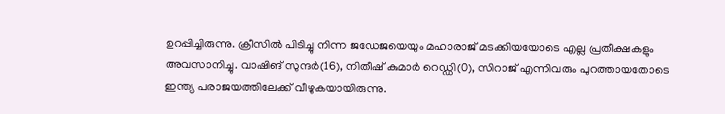ഉറപ്പിച്ചിരുന്നു. ക്രീസില്‍ പിടിച്ചു നിന്ന ജഡേജയെയും മഹാരാജ് മടക്കിയയോടെ എല്ല പ്രതീക്ഷകളും അവസാനിച്ചു. വാഷിങ് സുന്ദര്‍(16), നിതീഷ് കുമാര്‍ റെഡ്ഡി(0), സിറാജ് എന്നിവരും പുറത്തായതോടെ ഇന്ത്യ പരാജയത്തിലേക്ക് വീഴുകയായിരുന്നു.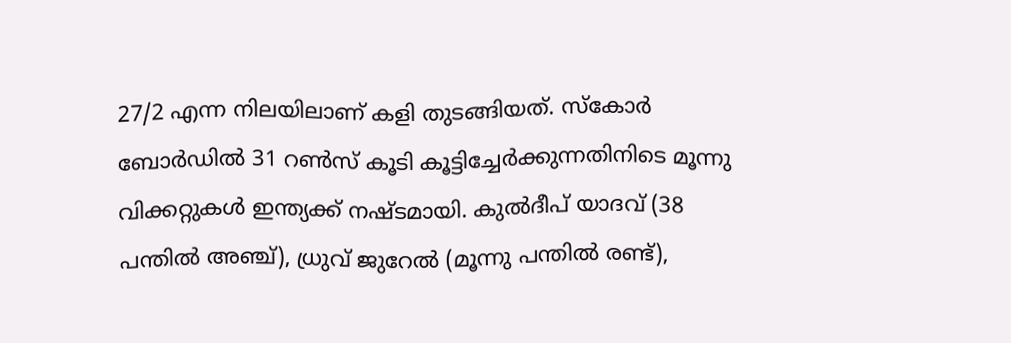27/2 എന്ന നിലയിലാണ് കളി തുടങ്ങിയത്. സ്‌കോര്‍ ബോര്‍ഡില്‍ 31 റണ്‍സ് കൂടി കൂട്ടിച്ചേര്‍ക്കുന്നതിനിടെ മൂന്നു വിക്കറ്റുകള്‍ ഇന്ത്യക്ക് നഷ്ടമായി. കുല്‍ദീപ് യാദവ് (38 പന്തില്‍ അഞ്ച്), ധ്രുവ് ജുറേല്‍ (മൂന്നു പന്തില്‍ രണ്ട്),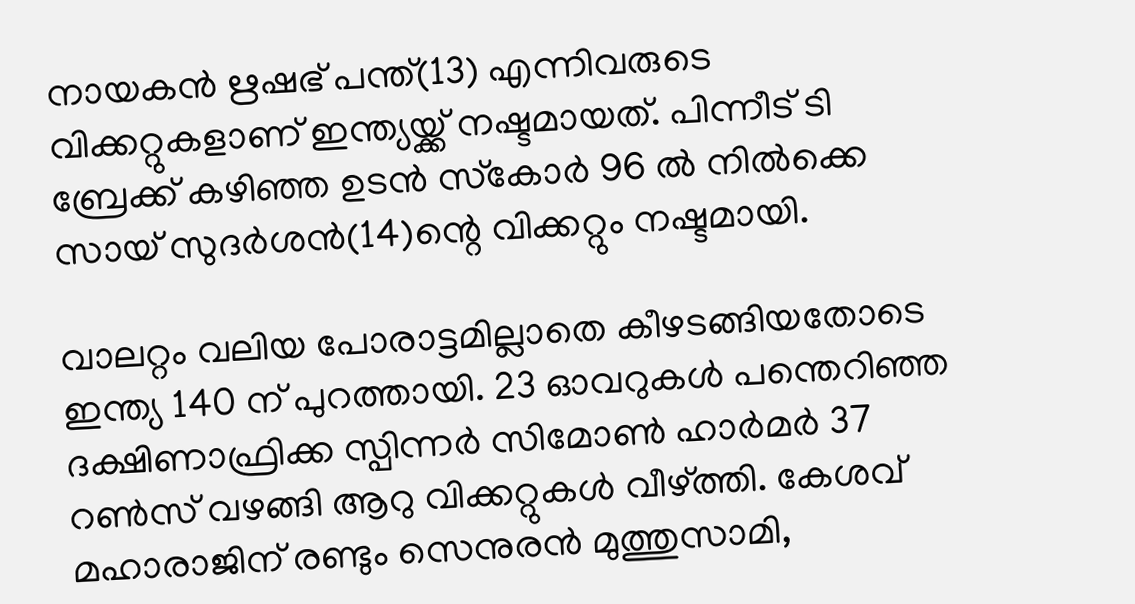നായകന്‍ ഋഷഭ് പന്ത്(13) എന്നിവരുടെ വിക്കറ്റുകളാണ് ഇന്ത്യയ്ക്ക് നഷ്ടമായത്. പിന്നീട് ടി ബ്രേക്ക് കഴിഞ്ഞ ഉടന്‍ സ്‌കോര്‍ 96 ല്‍ നില്‍ക്കെ സായ് സുദര്‍ശന്‍(14)ന്റെ വിക്കറ്റും നഷ്ടമായി.

വാലറ്റം വലിയ പോരാട്ടമില്ലാതെ കീഴടങ്ങിയതോടെ ഇന്ത്യ 140 ന് പുറത്തായി. 23 ഓവറുകൾ പന്തെറിഞ്ഞ ദക്ഷിണാഫ്രിക്ക സ്പിന്നർ സിമോൺ ഹാർമർ 37 റൺസ് വഴങ്ങി ആറു വിക്കറ്റുകൾ വീഴ്ത്തി. കേശവ് മഹാരാജിന് രണ്ടും സെനുരൻ മുത്തുസാമി,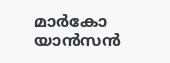മാർകോ യാൻസൻ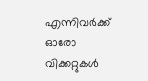എന്നിവർക്ക് ഓരോ വിക്കറ്റുകൾ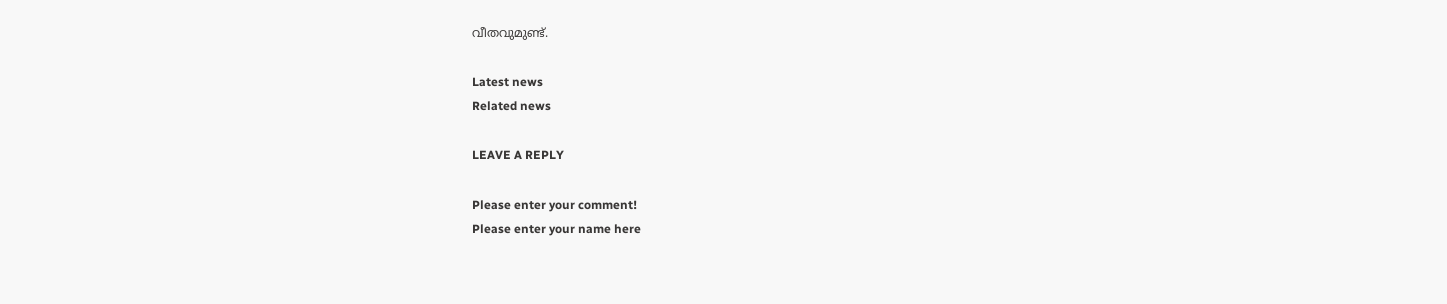വീതവുമുണ്ട്.

Latest news
Related news

LEAVE A REPLY

Please enter your comment!
Please enter your name here